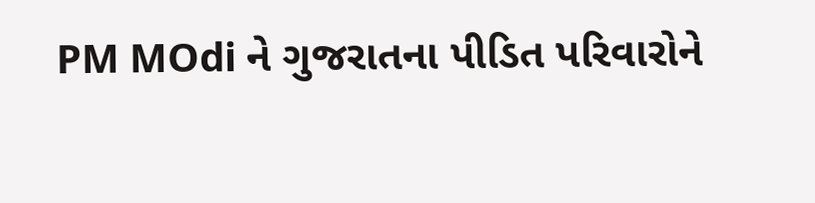PM MOdi ને ગુજરાતના પીડિત પરિવારોને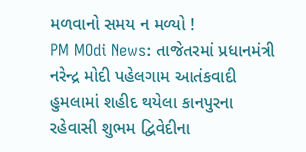મળવાનો સમય ન મળ્યો !
PM MOdi News: તાજેતરમાં પ્રધાનમંત્રી નરેન્દ્ર મોદી પહેલગામ આતંકવાદી હુમલામાં શહીદ થયેલા કાનપુરના રહેવાસી શુભમ દ્વિવેદીના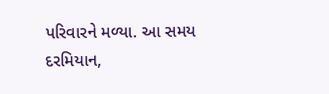પરિવારને મળ્યા. આ સમય દરમિયાન,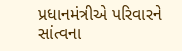પ્રધાનમંત્રીએ પરિવારને સાંત્વના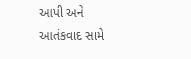આપી અને આતંકવાદ સામે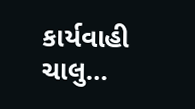કાર્યવાહી ચાલુ…